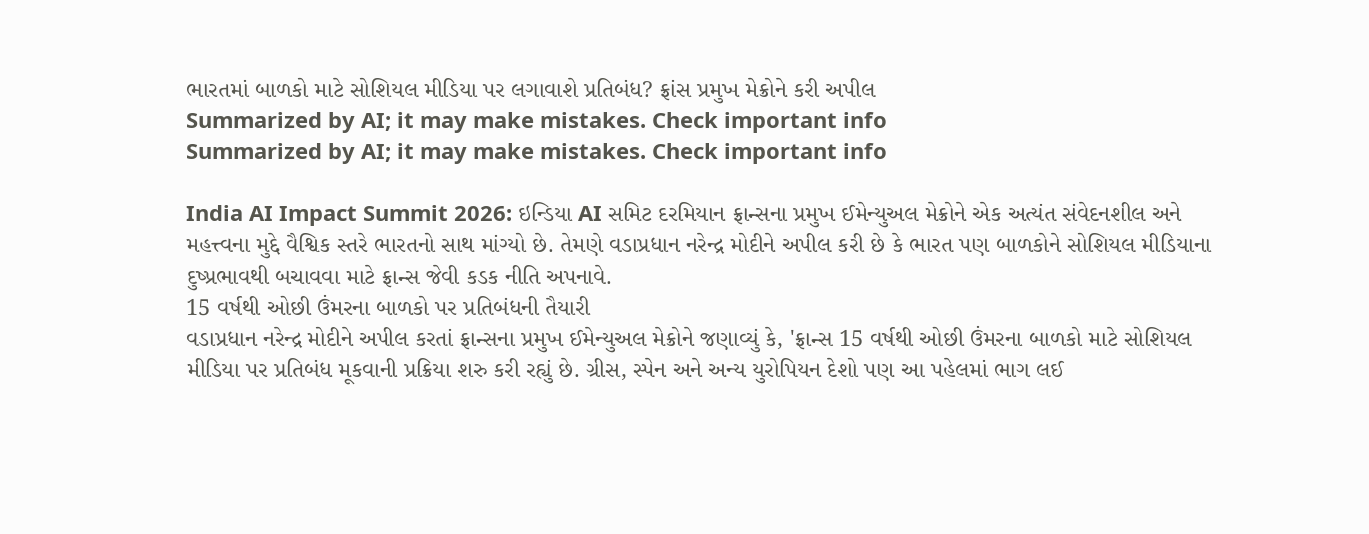ભારતમાં બાળકો માટે સોશિયલ મીડિયા પર લગાવાશે પ્રતિબંધ? ફ્રાંસ પ્રમુખ મેક્રોને કરી અપીલ
Summarized by AI; it may make mistakes. Check important info
Summarized by AI; it may make mistakes. Check important info

India AI Impact Summit 2026: ઇન્ડિયા AI સમિટ દરમિયાન ફ્રાન્સના પ્રમુખ ઈમેન્યુઅલ મેક્રોને એક અત્યંત સંવેદનશીલ અને મહત્ત્વના મુદ્દે વૈશ્વિક સ્તરે ભારતનો સાથ માંગ્યો છે. તેમણે વડાપ્રધાન નરેન્દ્ર મોદીને અપીલ કરી છે કે ભારત પણ બાળકોને સોશિયલ મીડિયાના દુષ્પ્રભાવથી બચાવવા માટે ફ્રાન્સ જેવી કડક નીતિ અપનાવે.
15 વર્ષથી ઓછી ઉંમરના બાળકો પર પ્રતિબંધની તૈયારી
વડાપ્રધાન નરેન્દ્ર મોદીને અપીલ કરતાં ફ્રાન્સના પ્રમુખ ઈમેન્યુઅલ મેક્રોને જણાવ્યું કે, 'ફ્રાન્સ 15 વર્ષથી ઓછી ઉંમરના બાળકો માટે સોશિયલ મીડિયા પર પ્રતિબંધ મૂકવાની પ્રક્રિયા શરુ કરી રહ્યું છે. ગ્રીસ, સ્પેન અને અન્ય યુરોપિયન દેશો પણ આ પહેલમાં ભાગ લઈ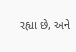રહ્યા છે, અને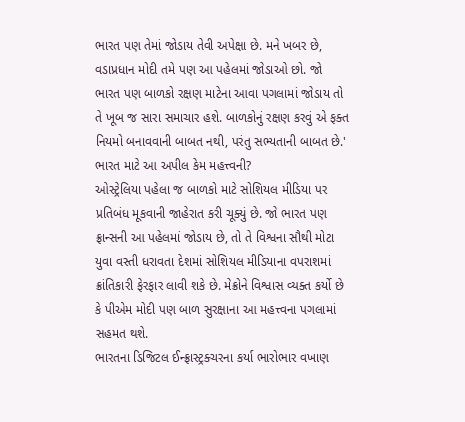ભારત પણ તેમાં જોડાય તેવી અપેક્ષા છે. મને ખબર છે, વડાપ્રધાન મોદી તમે પણ આ પહેલમાં જોડાઓ છો. જો ભારત પણ બાળકો રક્ષણ માટેના આવા પગલામાં જોડાય તો તે ખૂબ જ સારા સમાચાર હશે. બાળકોનું રક્ષણ કરવું એ ફક્ત નિયમો બનાવવાની બાબત નથી, પરંતુ સભ્યતાની બાબત છે.'
ભારત માટે આ અપીલ કેમ મહત્ત્વની?
ઓસ્ટ્રેલિયા પહેલા જ બાળકો માટે સોશિયલ મીડિયા પર પ્રતિબંધ મૂકવાની જાહેરાત કરી ચૂક્યું છે. જો ભારત પણ ફ્રાન્સની આ પહેલમાં જોડાય છે, તો તે વિશ્વના સૌથી મોટા યુવા વસ્તી ધરાવતા દેશમાં સોશિયલ મીડિયાના વપરાશમાં ક્રાંતિકારી ફેરફાર લાવી શકે છે. મેક્રોને વિશ્વાસ વ્યક્ત કર્યો છે કે પીએમ મોદી પણ બાળ સુરક્ષાના આ મહત્ત્વના પગલામાં સહમત થશે.
ભારતના ડિજિટલ ઈન્ફ્રાસ્ટ્રક્ચરના કર્યા ભારોભાર વખાણ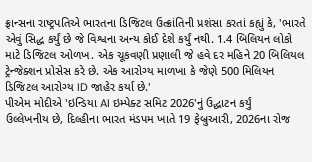ફ્રાન્સના રાષ્ટ્રપતિએ ભારતના ડિજિટલ ઉત્ક્રાંતિની પ્રશંસા કરતાં કહ્યું કે, 'ભારતે એવું સિદ્ધ કર્યું છે જે વિશ્વના અન્ય કોઈ દેશે કર્યું નથી. 1.4 બિલિયન લોકો માટે ડિજિટલ ઓળખ. એક ચૂકવણી પ્રણાલી જે હવે દર મહિને 20 બિલિયલ ટ્રેન્જેક્શન પ્રોસેસ કરે છે. એક આરોગ્ય માળખા કે જેણે 500 મિલિયન ડિજિટલ આરોગ્ય ID જાહેર કર્યા છે.'
પીએમ મોદીએ 'ઇન્ડિયા AI ઇમ્પેક્ટ સમિટ 2026'નું ઉદ્ઘાટન કર્યું
ઉલ્લેખનીય છે, દિલ્હીના ભારત મંડપમ ખાતે 19 ફેબ્રુઆરી, 2026ના રોજ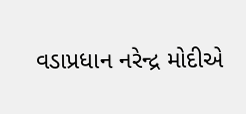વડાપ્રધાન નરેન્દ્ર મોદીએ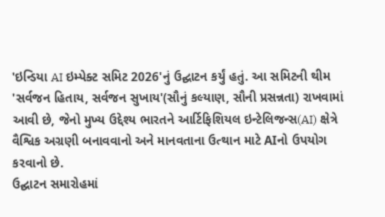'ઇન્ડિયા AI ઇમ્પેક્ટ સમિટ 2026'નું ઉદ્ઘાટન કર્યું હતું. આ સમિટની થીમ 'સર્વજન હિતાય, સર્વજન સુખાય'(સૌનું કલ્યાણ, સૌની પ્રસન્નતા) રાખવામાં આવી છે, જેનો મુખ્ય ઉદ્દેશ્ય ભારતને આર્ટિફિશિયલ ઇન્ટેલિજન્સ(AI) ક્ષેત્રે વૈશ્વિક અગ્રણી બનાવવાનો અને માનવતાના ઉત્થાન માટે AIનો ઉપયોગ કરવાનો છે.
ઉદ્ઘાટન સમારોહમાં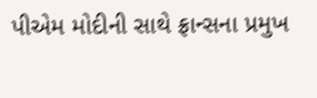પીએમ મોદીની સાથે ફ્રાન્સના પ્રમુખ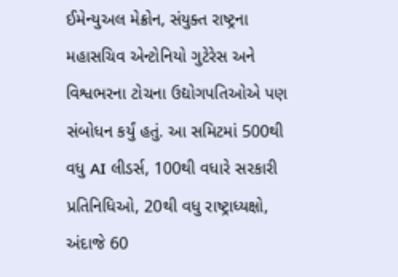ઈમેન્યુઅલ મેક્રોન, સંયુક્ત રાષ્ટ્રના મહાસચિવ એન્ટોનિયો ગુટેરેસ અને વિશ્વભરના ટોચના ઉદ્યોગપતિઓએ પણ સંબોધન કર્યું હતું. આ સમિટમાં 500થી વધુ AI લીડર્સ, 100થી વધારે સરકારી પ્રતિનિધિઓ, 20થી વધુ રાષ્ટ્રાધ્યક્ષો, અંદાજે 60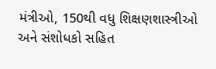મંત્રીઓ, 150થી વધુ શિક્ષણશાસ્ત્રીઓ અને સંશોધકો સહિત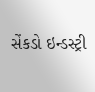સેંકડો ઇન્ડસ્ટ્રી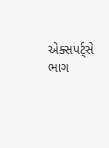એક્સપર્ટ્સે ભાગ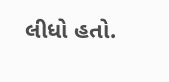લીધો હતો.